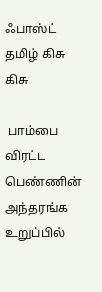ஃபாஸ்ட் தமிழ் கிசு கிசு

 பாம்பை விரட்ட பெண்ணின் அந்தரங்க உறுப்பில்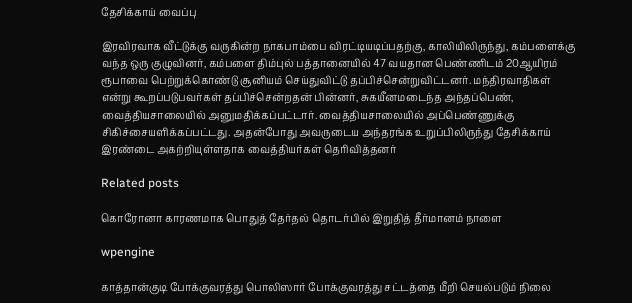தேசிக்காய் வைப்பு

இரவிரவாக வீட்டுக்கு வருகின்ற நாகபாம்பை விரட்டியடிப்பதற்கு, காலியிலிருந்து, கம்பளைக்கு வந்த ஒரு குழுவினர், கம்பளை திம்புல் பத்தானையில் 47 வயதான பெண்ணிடம் 20ஆயிரம் ரூபாவை பெற்றுக்கொண்டு சூனியம் செய்துவிட்டு தப்பிச்சென்றுவிட்டனர். மந்திரவாதிகள் என்று கூறப்படுபவர்கள் தப்பிச்சென்றதன் பின்னர், சுகயீனமடைந்த அந்தப்பெண், வைத்தியசாலையில் அனுமதிக்கப்பட்டார். வைத்தியசாலையில் அப்பெண்ணுக்கு சிகிச்சையளிக்கப்பட்டது. அதன்போது அவருடைய அந்தரங்க உறுப்பிலிருந்து தேசிக்காய் இரண்டை அகற்றியுள்ளதாக வைத்தியர்கள் தெரிவித்தனர்

Related posts

கொரோனா காரணமாக பொதுத் தேர்தல் தொடர்பில் இறுதித் தீர்மானம் நாளை

wpengine

காத்தான்குடி போக்குவரத்து பொலிஸார் போக்குவரத்து சட்டத்தை மீறி செயல்படும் நிலை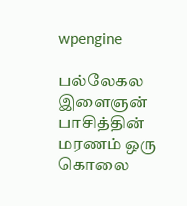wpengine

பல்லேகல இளைஞன் பாசித்தின் மரணம் ஒரு கொலை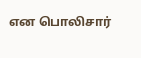என பொலிசார்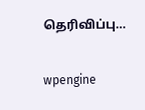தெரிவிப்பு…

wpengine